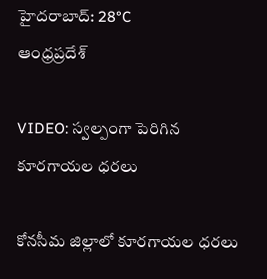హైదరాబాద్: 28°C
ఆంధ్రప్రదేశ్

VIDEO: స్వల్పంగా పెరిగిన కూరగాయల ధరలు

కోనసీమ జిల్లాలో కూరగాయల ధరలు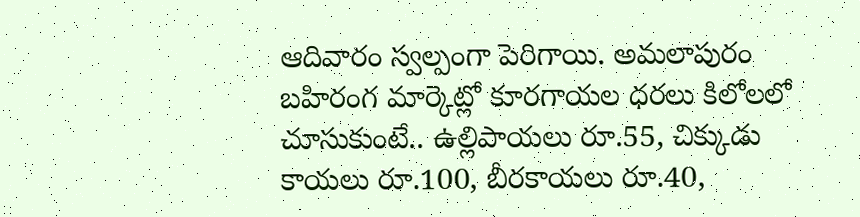ఆదివారం స్వల్పంగా పెరిగాయి. అమలాపురం బహిరంగ మార్కెట్లో కూరగాయల ధరలు కిలోలలో చూసుకుంటే.. ఉల్లిపాయలు రూ.55, చిక్కుడు కాయలు రూ.100, బీరకాయలు రూ.40,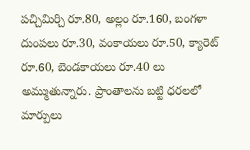పచ్చిమిర్చి రూ.80, అల్లం రూ.160, బంగళా దుంపలు రూ.30, వంకాయలు రూ.50, క్యారెట్ రూ.60, బెండకాయలు రూ.40 లు అమ్ముతున్నారు. ప్రాంతాలను బట్టి ధరలలో మార్పులు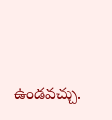ఉండవచ్చు.